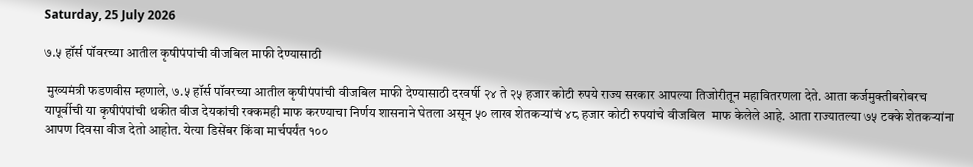Saturday, 25 July 2026

७.५ हॉर्स पॉवरच्या आतील कृषीपंपांची वीजबिल माफी देण्यासाठी

 मुख्यमंत्री फडणवीस म्हणाले, ७.५ हॉर्स पॉवरच्या आतील कृषीपंपांची वीजबिल माफी देण्यासाठी दरवर्षी २४ ते २५ हजार कोटी रुपये राज्य सरकार आपल्या तिजोरीतून महावितरणला देते. आता कर्जमुक्तीबरोबरच यापूर्वीची या कृषीपंपांची थकीत वीज देयकांची रक्कमही माफ करण्याचा निर्णय शासनाने घेतला असून ५० लाख शेतकऱ्यांचं ४८ हजार कोटी रुपयांचे वीजबिल  माफ केलेले आहे. आता राज्यातल्या ७५ टक्के शेतकऱ्यांना आपण दिवसा वीज देतो आहोत. येत्या डिसेंबर किंवा मार्चपर्यंत १००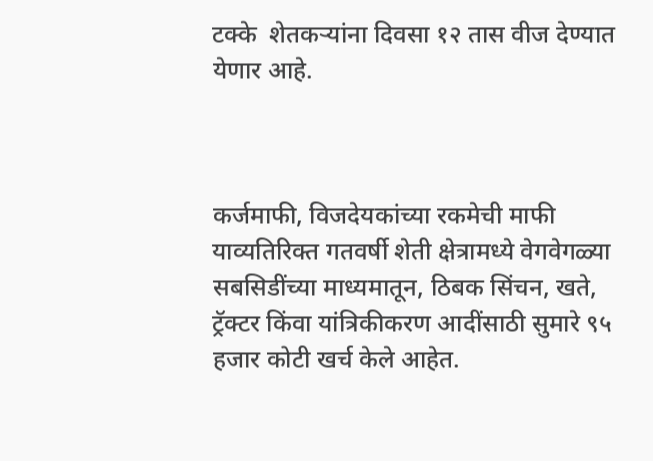टक्के  शेतकऱ्यांना दिवसा १२ तास वीज देण्यात येणार आहे.



कर्जमाफी, विजदेयकांच्या रकमेची माफी याव्यतिरिक्त गतवर्षी शेती क्षेत्रामध्ये वेगवेगळ्या सबसिडींच्या माध्यमातून, ठिबक सिंचन, खते, ट्रॅक्टर किंवा यांत्रिकीकरण आदींसाठी सुमारे ९५ हजार कोटी खर्च केले आहेत.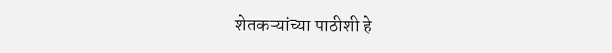शेतकऱ्यांच्या पाठीशी हे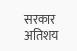सरकार अतिशय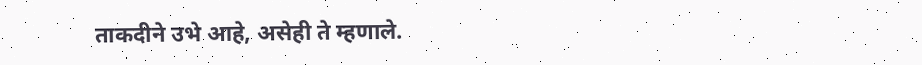ताकदीने उभे आहे, असेही ते म्हणाले.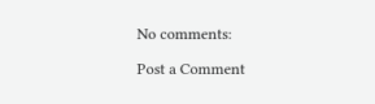No comments:

Post a Comment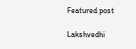Featured post

Lakshvedhi